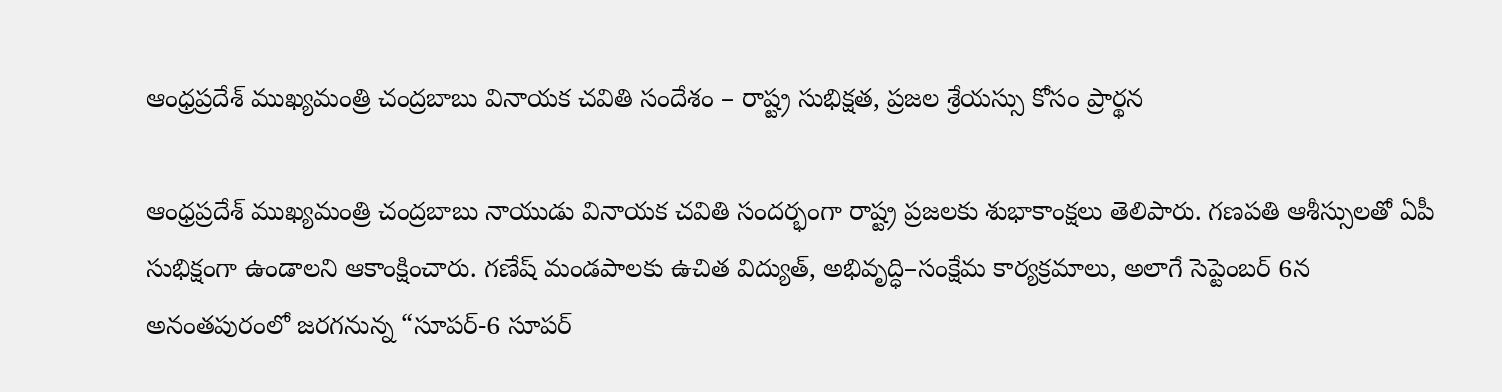ఆంధ్రప్రదేశ్ ముఖ్యమంత్రి చంద్రబాబు వినాయక చవితి సందేశం – రాష్ట్ర సుభిక్షత, ప్రజల శ్రేయస్సు కోసం ప్రార్థన

ఆంధ్రప్రదేశ్ ముఖ్యమంత్రి చంద్రబాబు నాయుడు వినాయక చవితి సందర్భంగా రాష్ట్ర ప్రజలకు శుభాకాంక్షలు తెలిపారు. గణపతి ఆశీస్సులతో ఏపీ సుభిక్షంగా ఉండాలని ఆకాంక్షించారు. గణేష్ మండపాలకు ఉచిత విద్యుత్, అభివృద్ధి–సంక్షేమ కార్యక్రమాలు, అలాగే సెప్టెంబర్ 6న అనంతపురంలో జరగనున్న “సూపర్-6 సూపర్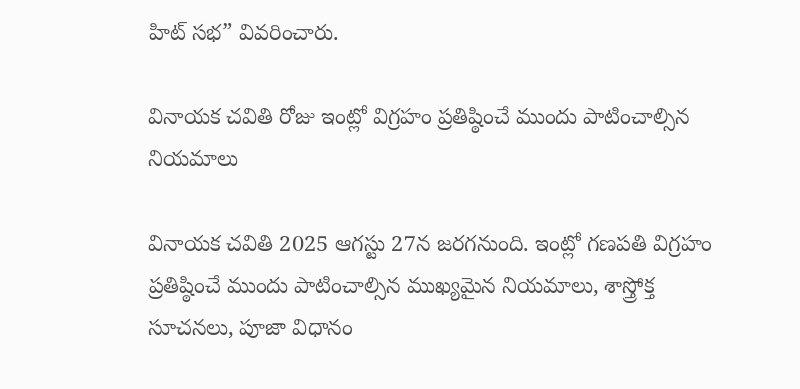హిట్ సభ” వివరించారు.

వినాయక చవితి రోజు ఇంట్లో విగ్రహం ప్రతిష్ఠించే ముందు పాటించాల్సిన నియమాలు

వినాయక చవితి 2025 ఆగస్టు 27న జరగనుంది. ఇంట్లో గణపతి విగ్రహం ప్రతిష్ఠించే ముందు పాటించాల్సిన ముఖ్యమైన నియమాలు, శాస్త్రోక్త సూచనలు, పూజా విధానం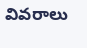వివరాలు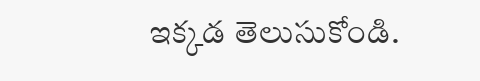ఇక్కడ తెలుసుకోండి.